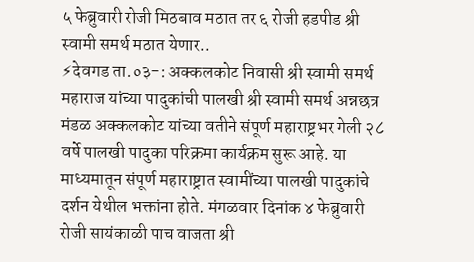५ फेब्रुवारी रोजी मिठबाव मठात तर ६ रोजी हडपीड श्री स्वामी समर्थ मठात येणार..
⚡देवगड ता.०३-: अक्कलकोट निवासी श्री स्वामी समर्थ महाराज यांच्या पादुकांची पालखी श्री स्वामी समर्थ अन्नछत्र मंडळ अक्कलकोट यांच्या वतीने संपूर्ण महाराष्ट्रभर गेली २८ वर्षे पालखी पादुका परिक्रमा कार्यक्रम सुरू आहे. या माध्यमातून संपूर्ण महाराष्ट्रात स्वामींच्या पालखी पादुकांचे दर्शन येथील भक्तांना होते. मंगळवार दिनांक ४ फेब्रुवारी रोजी सायंकाळी पाच वाजता श्री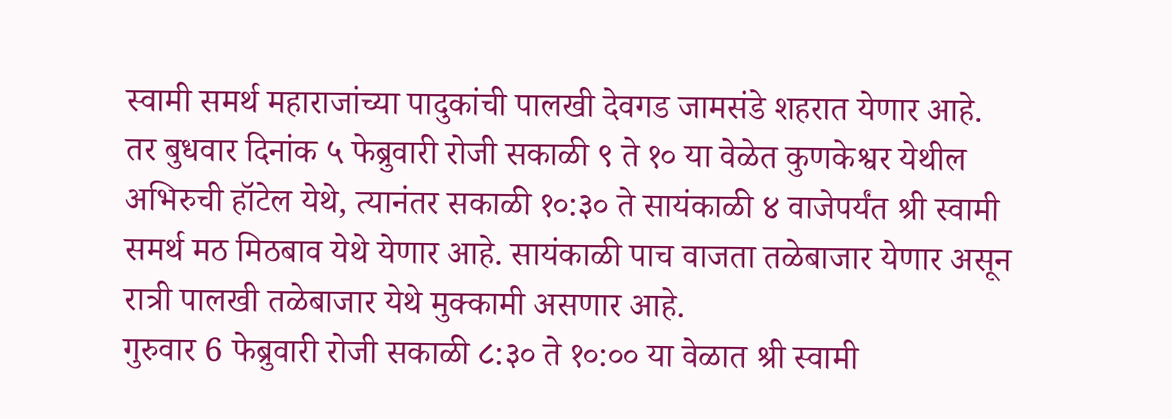स्वामी समर्थ महाराजांच्या पादुकांची पालखी देवगड जामसंडे शहरात येणार आहे.
तर बुधवार दिनांक ५ फेब्रुवारी रोजी सकाळी ९ ते १० या वेळेत कुणकेश्वर येथील अभिरुची हॉटेल येथे, त्यानंतर सकाळी १०:३० ते सायंकाळी ४ वाजेपर्यंत श्री स्वामी समर्थ मठ मिठबाव येथे येणार आहे. सायंकाळी पाच वाजता तळेबाजार येणार असून रात्री पालखी तळेबाजार येथे मुक्कामी असणार आहे.
गुरुवार 6 फेब्रुवारी रोजी सकाळी ८:३० ते १०:०० या वेळात श्री स्वामी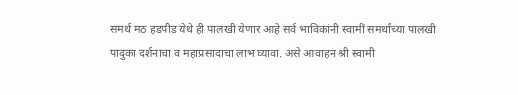समर्थ मठ हडपीड येथे ही पालखी येणार आहे सर्व भाविकांनी स्वामीं समर्थांच्या पालखी पादुका दर्शनाचा व महाप्रसादाचा लाभ घ्यावा. असे आवाहन श्री स्वामी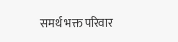समर्थ भक्त परिवार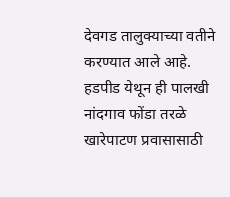देवगड तालुक्याच्या वतीने करण्यात आले आहे.
हडपीड येथून ही पालखी नांदगाव फोंडा तरळे खारेपाटण प्रवासासाठी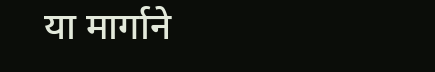या मार्गाने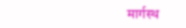मार्गस्थ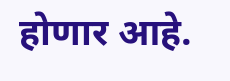होणार आहे.